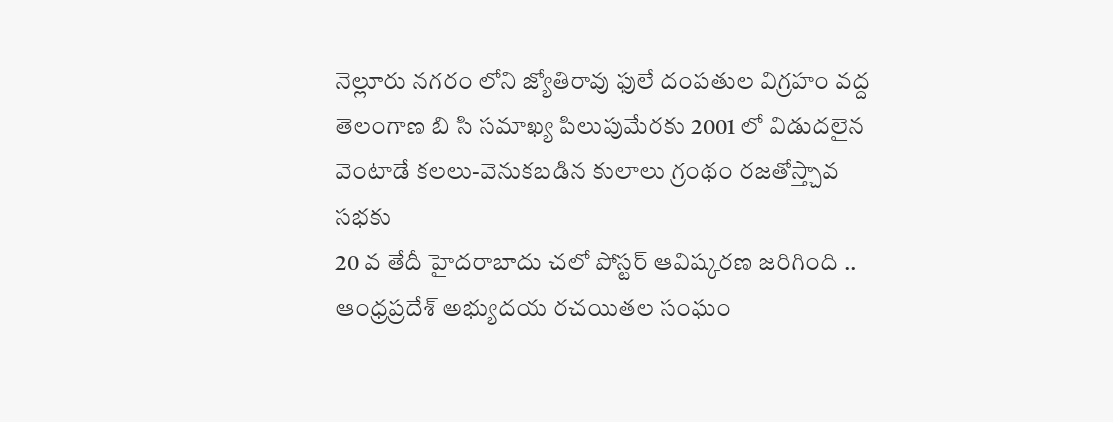నెల్లూరు నగరం లోని జ్యోతిరావు ఫులే దంపతుల విగ్రహం వద్ద తెలంగాణ బి సి సమాఖ్య పిలుపుమేరకు 2001 లో విడుదలైన వెంటాడే కలలు-వెనుకబడిన కులాలు గ్రంథం రజతోస్త్చావ సభకు
20 వ తేదీ హైదరాబాదు చలో పోస్టర్ ఆవిష్కరణ జరిగింది .. ఆంధ్రప్రదేశ్ అభ్యుదయ రచయితల సంఘం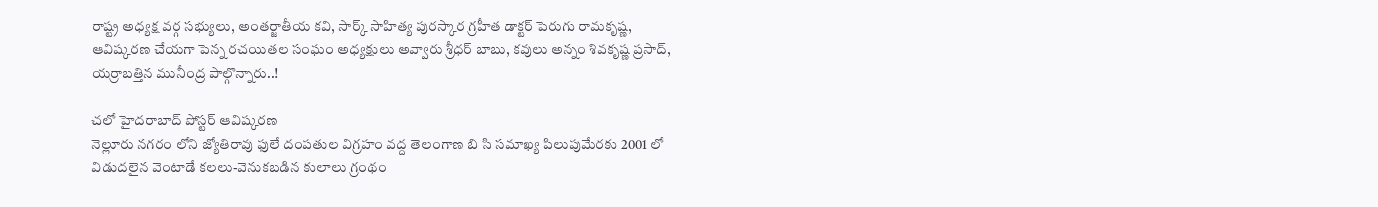రాష్ట్ర అధ్యక్ష వర్గ సభ్యులు, అంతర్జాతీయ కవి, సార్క్ సాహిత్య పురస్కార గ్రహీత డాక్టర్ పెరుగు రామకృష్ణ, ఆవిష్కరణ చేయగా పెన్న రచయితల సంఘం అధ్యక్షులు అవ్వారు శ్రీధర్ బాబు, కవులు అన్నం శివకృష్ణ ప్రసాద్, యర్రాబత్తిన మునీంద్ర పాల్గొన్నారు..!

చలో హైదరాబాద్ పోస్టర్ ఆవిష్కరణ
నెల్లూరు నగరం లోని జ్యోతిరావు ఫులే దంపతుల విగ్రహం వద్ద తెలంగాణ బి సి సమాఖ్య పిలుపుమేరకు 2001 లో విడుదలైన వెంటాడే కలలు-వెనుకబడిన కులాలు గ్రంథం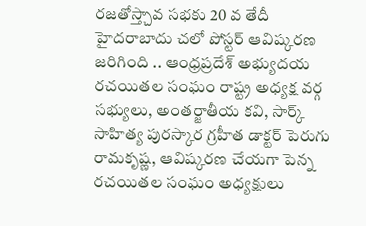రజతోస్త్చావ సభకు 20 వ తేదీ హైదరాబాదు చలో పోస్టర్ ఆవిష్కరణ జరిగింది .. ఆంధ్రప్రదేశ్ అభ్యుదయ రచయితల సంఘం రాష్ట్ర అధ్యక్ష వర్గ సభ్యులు, అంతర్జాతీయ కవి, సార్క్ సాహిత్య పురస్కార గ్రహీత డాక్టర్ పెరుగు రామకృష్ణ, ఆవిష్కరణ చేయగా పెన్న రచయితల సంఘం అధ్యక్షులు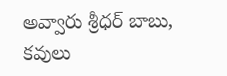అవ్వారు శ్రీధర్ బాబు, కవులు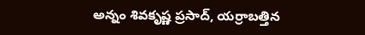అన్నం శివకృష్ణ ప్రసాద్, యర్రాబత్తిన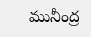మునీంద్ర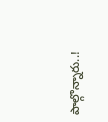పాల్గొన్నారు..!